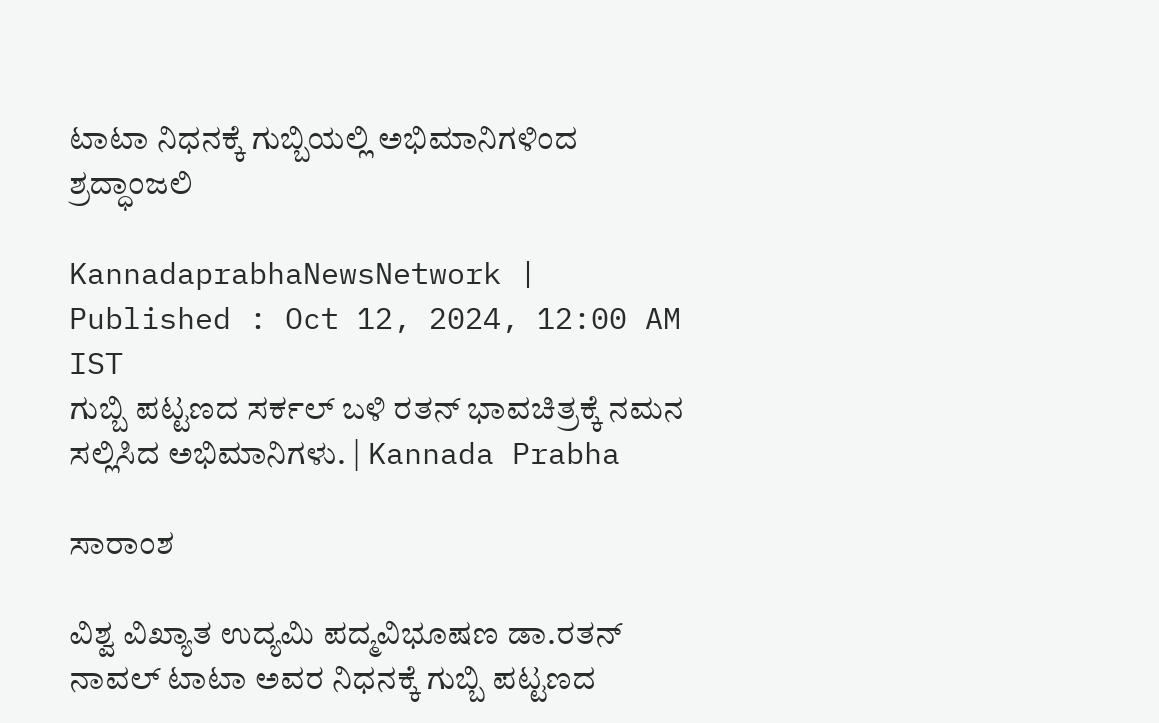ಟಾಟಾ ನಿಧನಕ್ಕೆ ಗುಬ್ಬಿಯಲ್ಲಿ ಅಭಿಮಾನಿಗಳಿಂದ ಶ್ರದ್ಧಾಂಜಲಿ

KannadaprabhaNewsNetwork |
Published : Oct 12, 2024, 12:00 AM IST
ಗುಬ್ಬಿ ಪಟ್ಟಣದ ಸರ್ಕಲ್ ಬಳಿ ರತನ್ ಭಾವಚಿತ್ರಕ್ಕೆ ನಮನ ಸಲ್ಲಿಸಿದ ಅಭಿಮಾನಿಗಳು. | Kannada Prabha

ಸಾರಾಂಶ

ವಿಶ್ವ ವಿಖ್ಯಾತ ಉದ್ಯಮಿ ಪದ್ಮವಿಭೂಷಣ ಡಾ.ರತನ್ ನಾವಲ್ ಟಾಟಾ ಅವರ ನಿಧನಕ್ಕೆ ಗುಬ್ಬಿ ಪಟ್ಟಣದ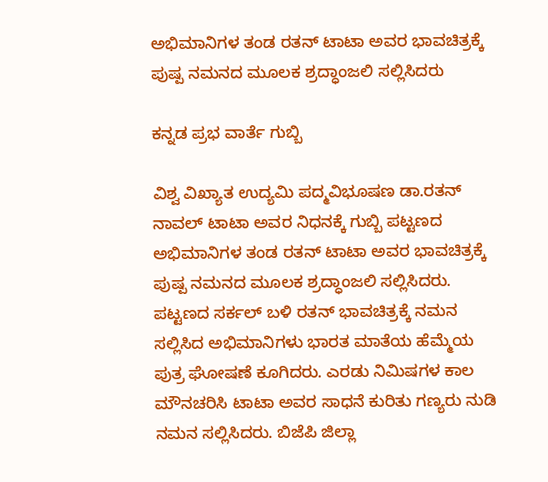ಅಭಿಮಾನಿಗಳ ತಂಡ ರತನ್ ಟಾಟಾ ಅವರ ಭಾವಚಿತ್ರಕ್ಕೆ ಪುಷ್ಪ ನಮನದ ಮೂಲಕ ಶ್ರದ್ಧಾಂಜಲಿ ಸಲ್ಲಿಸಿದರು

ಕನ್ನಡ ಪ್ರಭ ವಾರ್ತೆ ಗುಬ್ಬಿ

ವಿಶ್ವ ವಿಖ್ಯಾತ ಉದ್ಯಮಿ ಪದ್ಮವಿಭೂಷಣ ಡಾ.ರತನ್ ನಾವಲ್ ಟಾಟಾ ಅವರ ನಿಧನಕ್ಕೆ ಗುಬ್ಬಿ ಪಟ್ಟಣದ ಅಭಿಮಾನಿಗಳ ತಂಡ ರತನ್ ಟಾಟಾ ಅವರ ಭಾವಚಿತ್ರಕ್ಕೆ ಪುಷ್ಪ ನಮನದ ಮೂಲಕ ಶ್ರದ್ಧಾಂಜಲಿ ಸಲ್ಲಿಸಿದರು. ಪಟ್ಟಣದ ಸರ್ಕಲ್ ಬಳಿ ರತನ್ ಭಾವಚಿತ್ರಕ್ಕೆ ನಮನ ಸಲ್ಲಿಸಿದ ಅಭಿಮಾನಿಗಳು ಭಾರತ ಮಾತೆಯ ಹೆಮ್ಮೆಯ ಪುತ್ರ ಘೋಷಣೆ ಕೂಗಿದರು. ಎರಡು ನಿಮಿಷಗಳ ಕಾಲ ಮೌನಚರಿಸಿ ಟಾಟಾ ಅವರ ಸಾಧನೆ ಕುರಿತು ಗಣ್ಯರು ನುಡಿ ನಮನ ಸಲ್ಲಿಸಿದರು. ಬಿಜೆಪಿ ಜಿಲ್ಲಾ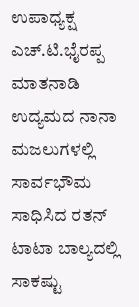ಉಪಾಧ್ಯಕ್ಷ ಎಚ್.ಟಿ.ಭೈರಪ್ಪ ಮಾತನಾಡಿ ಉದ್ಯಮದ ನಾನಾ ಮಜಲುಗಳಲ್ಲಿ ಸಾರ್ವಭೌಮ ಸಾಧಿಸಿದ ರತನ್ ಟಾಟಾ ಬಾಲ್ಯದಲ್ಲಿ ಸಾಕಷ್ಟು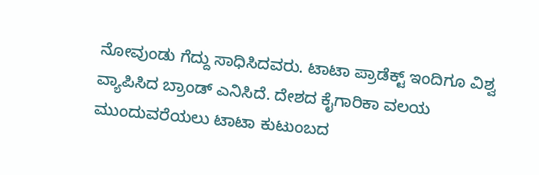ನೋವುಂಡು ಗೆದ್ದು ಸಾಧಿಸಿದವರು. ಟಾಟಾ ಪ್ರಾಡೆಕ್ಟ್ ಇಂದಿಗೂ ವಿಶ್ವ ವ್ಯಾಪಿಸಿದ ಬ್ರಾಂಡ್ ಎನಿಸಿದೆ. ದೇಶದ ಕೈಗಾರಿಕಾ ವಲಯ ಮುಂದುವರೆಯಲು ಟಾಟಾ ಕುಟುಂಬದ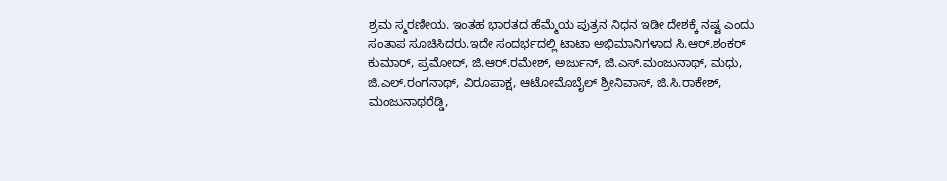ಶ್ರಮ ಸ್ಮರಣೀಯ. ಇಂತಹ ಭಾರತದ ಹೆಮ್ಮೆಯ ಪುತ್ರನ ನಿಧನ ಇಡೀ ದೇಶಕ್ಕೆ ನಷ್ಟ ಎಂದು ಸಂತಾಪ ಸೂಚಿಸಿದರು.ಇದೇ ಸಂದರ್ಭದಲ್ಲಿ ಟಾಟಾ ಅಭಿಮಾನಿಗಳಾದ ಸಿ.ಆರ್.ಶಂಕರ್ ಕುಮಾರ್, ಪ್ರಮೋದ್, ಜಿ.ಆರ್.ರಮೇಶ್, ಅರ್ಜುನ್, ಜಿ.ಎಸ್.ಮಂಜುನಾಥ್, ಮಧು, ಜಿ.ಎಲ್.ರಂಗನಾಥ್, ವಿರೂಪಾಕ್ಷ, ಆಟೋಮೊಬೈಲ್ ಶ್ರೀನಿವಾಸ್, ಜಿ.ಸಿ.ರಾಕೇಶ್, ಮಂಜುನಾಥರೆಡ್ಡಿ,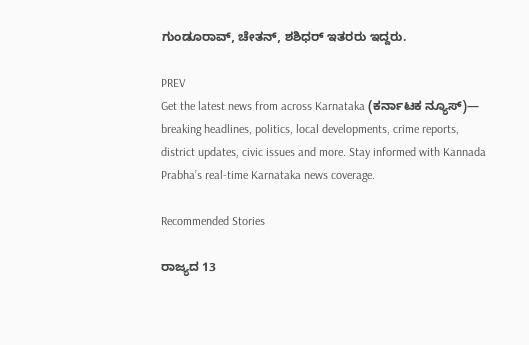ಗುಂಡೂರಾವ್, ಚೇತನ್, ಶಶಿಧರ್ ಇತರರು ಇದ್ದರು.

PREV
Get the latest news from across Karnataka (ಕರ್ನಾಟಕ ನ್ಯೂಸ್)— breaking headlines, politics, local developments, crime reports, district updates, civic issues and more. Stay informed with Kannada Prabha’s real‑time Karnataka news coverage.

Recommended Stories

ರಾಜ್ಯದ 13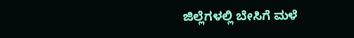ಜಿಲ್ಲೆಗಳಲ್ಲಿ ಬೇಸಿಗೆ ಮಳೆ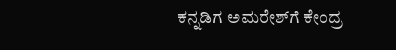ಕನ್ನಡಿಗ ಅಮರೇಶ್‌ಗೆ ಕೇಂದ್ರ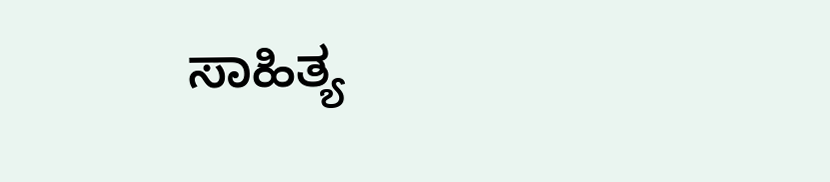ಸಾಹಿತ್ಯ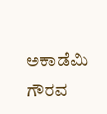ಅಕಾಡೆಮಿ ಗೌರವ